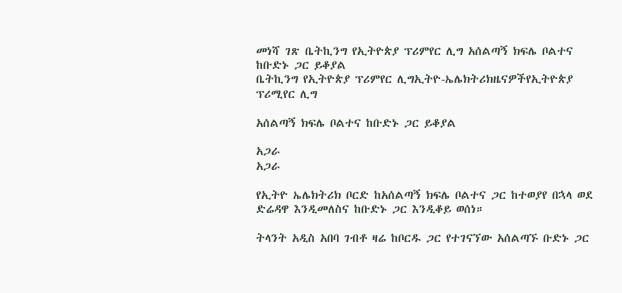መነሻ ገጽ ቤትኪንግ የኢትዮጵያ ፕሪምየር ሊግ አሰልጣኝ ክፍሌ ቦልተና ከቡድኑ ጋር ይቆያል
ቤትኪንግ የኢትዮጵያ ፕሪምየር ሊግኢትዮ-ኤሌክትሪክዜናዎችየኢትዮጵያ ፕሪሚየር ሊግ

አሰልጣኝ ክፍሌ ቦልተና ከቡድኑ ጋር ይቆያል

አጋራ
አጋራ

የኢትዮ ኤሌክትሪክ ቦርድ ከአሰልጣኝ ክፍሌ ቦልተና ጋር ከተወያየ በኋላ ወደ ድሬዳዋ እንዲመለስና ከቡድኑ ጋር እንዲቆይ ወሰነ።

ትላንት አዲስ አበባ ገብቶ ዛሬ ከቦርዱ ጋር የተገናኘው አሰልጣኙ ቡድኑ ጋር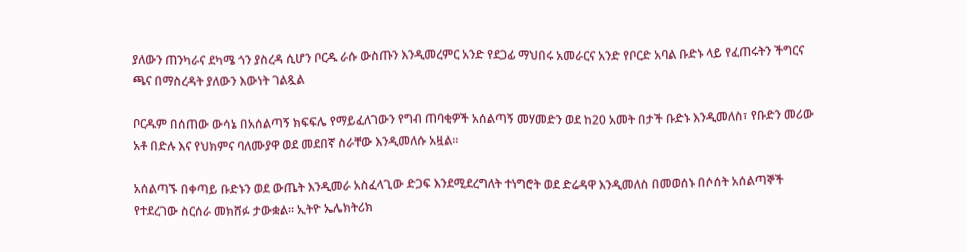ያለውን ጠንካራና ደካሜ ጎን ያስረዳ ሲሆን ቦርዱ ራሱ ውስጡን እንዲመረምር አንድ የደጋፊ ማህበሩ አመራርና አንድ የቦርድ አባል ቡድኑ ላይ የፈጠሩትን ችግርና ጫና በማስረዳት ያለውን እውነት ገልጿል

ቦርዱም በሰጠው ውሳኔ በአሰልጣኝ ክፍፍሌ የማይፈለገውን የግብ ጠባቂዎች አሰልጣኝ መሃመድን ወደ ከ20 አመት በታች ቡድኑ እንዲመለስ፣ የቡድን መሪው አቶ በድሉ እና የህክምና ባለሙያዋ ወደ መደበኛ ስራቸው እንዲመለሱ አዟል።

አሰልጣኙ በቀጣይ ቡድኑን ወደ ውጤት እንዲመራ አስፈላጊው ድጋፍ እንደሚደረግለት ተነግሮት ወደ ድሬዳዋ እንዲመለስ በመወሰኑ በሶሰት አሰልጣኞች የተደረገው ስርሰራ መክሸፉ ታውቋል። ኢትዮ ኤሌክትሪክ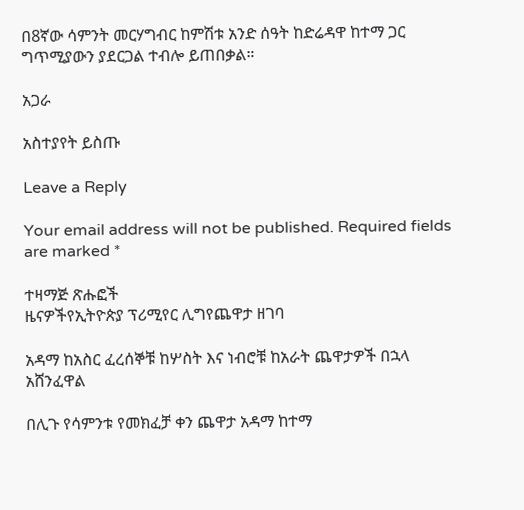በ8ኛው ሳምንት መርሃግብር ከምሽቱ አንድ ሰዓት ከድሬዳዋ ከተማ ጋር ግጥሚያውን ያደርጋል ተብሎ ይጠበቃል።

አጋራ

አስተያየት ይስጡ

Leave a Reply

Your email address will not be published. Required fields are marked *

ተዛማጅ ጽሑፎች
ዜናዎችየኢትዮጵያ ፕሪሚየር ሊግየጨዋታ ዘገባ

አዳማ ከአስር ፈረሰኞቹ ከሦስት እና ነብሮቹ ከአራት ጨዋታዎች በኋላ አሸንፈዋል

በሊጉ የሳምንቱ የመክፈቻ ቀን ጨዋታ አዳማ ከተማ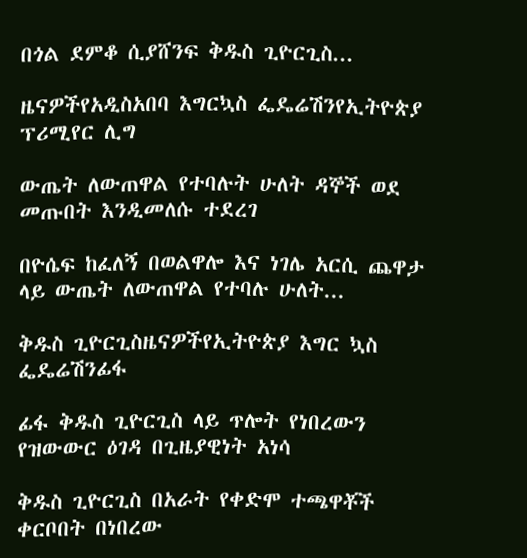በጎል ደምቆ ሲያሸንፍ ቅዱስ ጊዮርጊስ...

ዜናዎችየአዲስአበባ እግርኳስ ፌዴሬሽንየኢትዮጵያ ፕሪሚየር ሊግ

ውጤት ለውጠዋል የተባሉት ሁለት ዳኞች ወደ መጡበት እንዲመለሱ ተደረገ

በዮሴፍ ከፈለኝ በወልዋሎ እና ነገሌ አርሲ ጨዋታ ላይ ውጤት ለውጠዋል የተባሉ ሁለት...

ቅዱስ ጊዮርጊስዜናዎችየኢትዮጵያ እግር ኳስ ፌዴሬሽንፊፋ

ፊፋ ቅዱስ ጊዮርጊስ ላይ ጥሎት የነበረውን የዝውውር ዕገዳ በጊዜያዊነት አነሳ

ቅዱስ ጊዮርጊስ በአራት የቀድሞ ተጫዋቾች ቀርቦበት በነበረው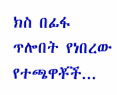ክስ በፊፋ ጥሎበት የነበረው የተጫዋቾች...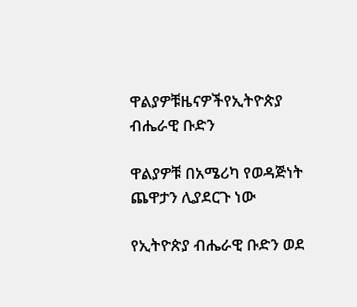ዋልያዎቹዜናዎችየኢትዮጵያ ብሔራዊ ቡድን

ዋልያዎቹ በአሜሪካ የወዳጅነት ጨዋታን ሊያደርጉ ነው

የኢትዮጵያ ብሔራዊ ቡድን ወደ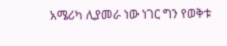አሜሪካ ሊያመራ ነው ነገር ግን የወቅቱ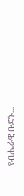የብሔራዊ ቡድኑ...